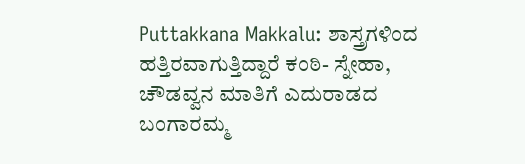Puttakkana Makkalu: ಶಾಸ್ತ್ರಗಳಿಂದ ಹತ್ತಿರವಾಗುತ್ತಿದ್ದಾರೆ ಕಂಠಿ- ಸ್ನೇಹಾ, ಚೌಡವ್ವನ ಮಾತಿಗೆ ಎದುರಾಡದ ಬಂಗಾರಮ್ಮ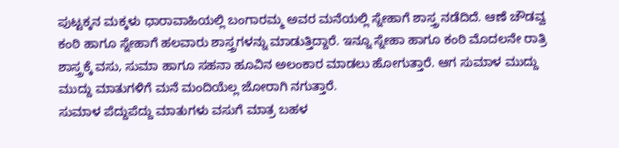ಪುಟ್ಟಕ್ಕನ ಮಕ್ಕಳು ಧಾರಾವಾಹಿಯಲ್ಲಿ ಬಂಗಾರಮ್ಮ ಅವರ ಮನೆಯಲ್ಲಿ ಸ್ನೇಹಾಗೆ ಶಾಸ್ತ್ರ ನಡೆದಿದೆ. ಆಣೆ ಚೌಡವ್ವ ಕಂಠಿ ಹಾಗೂ ಸ್ನೇಹಾಗೆ ಹಲವಾರು ಶಾಸ್ತ್ರಗಳನ್ನು ಮಾಡುತ್ತಿದ್ದಾರೆ. ಇನ್ನೂ ಸ್ನೇಹಾ ಹಾಗೂ ಕಂಠಿ ಮೊದಲನೇ ರಾತ್ರಿ ಶಾಸ್ತ್ರಕ್ಕೆ ವಸು, ಸುಮಾ ಹಾಗೂ ಸಹನಾ ಹೂವಿನ ಅಲಂಕಾರ ಮಾಡಲು ಹೋಗುತ್ತಾರೆ. ಆಗ ಸುಮಾಳ ಮುದ್ದು ಮುದ್ದು ಮಾತುಗಳಿಗೆ ಮನೆ ಮಂದಿಯೆಲ್ಲ ಜೋರಾಗಿ ನಗುತ್ತಾರೆ.
ಸುಮಾಳ ಪೆದ್ದುಪೆದ್ದು ಮಾತುಗಳು ವಸುಗೆ ಮಾತ್ರ ಬಹಳ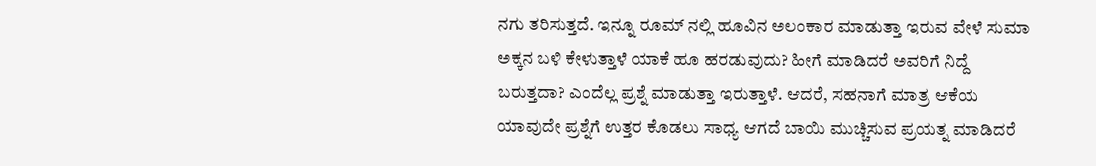ನಗು ತರಿಸುತ್ತದೆ. ಇನ್ನೂ ರೂಮ್ ನಲ್ಲಿ ಹೂವಿನ ಅಲಂಕಾರ ಮಾಡುತ್ತಾ ಇರುವ ವೇಳೆ ಸುಮಾ ಅಕ್ಕನ ಬಳಿ ಕೇಳುತ್ತಾಳೆ ಯಾಕೆ ಹೂ ಹರಡುವುದು? ಹೀಗೆ ಮಾಡಿದರೆ ಅವರಿಗೆ ನಿದ್ದೆ ಬರುತ್ತದಾ? ಎಂದೆಲ್ಲ ಪ್ರಶ್ನೆ ಮಾಡುತ್ತಾ ಇರುತ್ತಾಳೆ. ಆದರೆ, ಸಹನಾಗೆ ಮಾತ್ರ ಆಕೆಯ ಯಾವುದೇ ಪ್ರಶ್ನೆಗೆ ಉತ್ತರ ಕೊಡಲು ಸಾಧ್ಯ ಆಗದೆ ಬಾಯಿ ಮುಚ್ಚಿಸುವ ಪ್ರಯತ್ನ ಮಾಡಿದರೆ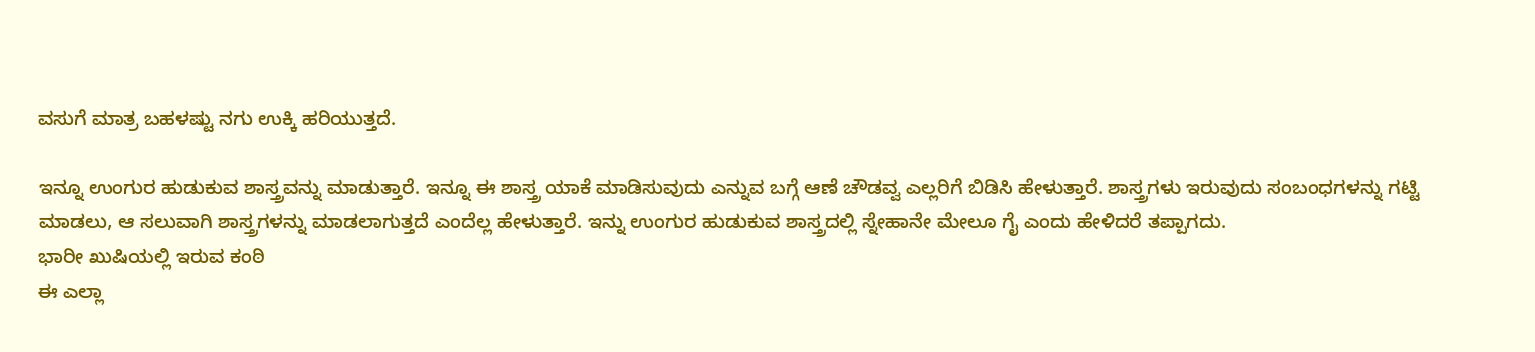ವಸುಗೆ ಮಾತ್ರ ಬಹಳಷ್ಟು ನಗು ಉಕ್ಕಿ ಹರಿಯುತ್ತದೆ.

ಇನ್ನೂ ಉಂಗುರ ಹುಡುಕುವ ಶಾಸ್ತ್ರವನ್ನು ಮಾಡುತ್ತಾರೆ. ಇನ್ನೂ ಈ ಶಾಸ್ತ್ರ ಯಾಕೆ ಮಾಡಿಸುವುದು ಎನ್ನುವ ಬಗ್ಗೆ ಆಣೆ ಚೌಡವ್ವ ಎಲ್ಲರಿಗೆ ಬಿಡಿಸಿ ಹೇಳುತ್ತಾರೆ. ಶಾಸ್ತ್ರಗಳು ಇರುವುದು ಸಂಬಂಧಗಳನ್ನು ಗಟ್ಟಿ ಮಾಡಲು, ಆ ಸಲುವಾಗಿ ಶಾಸ್ತ್ರಗಳನ್ನು ಮಾಡಲಾಗುತ್ತದೆ ಎಂದೆಲ್ಲ ಹೇಳುತ್ತಾರೆ. ಇನ್ನು ಉಂಗುರ ಹುಡುಕುವ ಶಾಸ್ತ್ರದಲ್ಲಿ ಸ್ನೇಹಾನೇ ಮೇಲೂ ಗೈ ಎಂದು ಹೇಳಿದರೆ ತಪ್ಪಾಗದು.
ಭಾರೀ ಖುಷಿಯಲ್ಲಿ ಇರುವ ಕಂಠಿ
ಈ ಎಲ್ಲಾ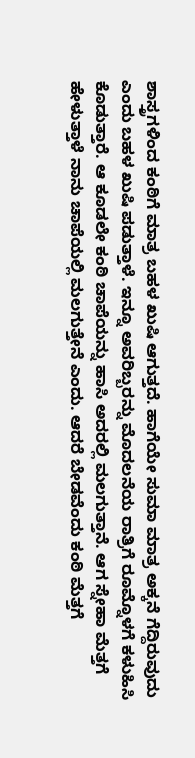ಶಾಸ್ತ್ರಗಳಿಂದ ಕಂಠಿಗೆ ಮಾತ್ರ ಬಹಳ ಖುಷಿ ಆಗುತ್ತದೆ. ಹಾಗೆಯೇ ಸುಮಾ ಮಾತ್ರ ಅಕ್ಕನೆ ಗೆದ್ದಿರುವುದು ಎಂದು ಬಹಳ ಖುಷಿ ಪಡುತ್ತಾಳೆ. ಇನ್ನೂ ಅವರಿಬ್ಬರನ್ನು ಮೊದಲನೆಯ ರಾತ್ರಿಗೆ ರೂಮ್ನೊಳಗೆ ಕಳುಹಿಸಿ ಕೊಡುತ್ತಾರೆ. ಆ ಕೂಡಲೇ ಕಂಠಿ ಚಾಪೆಯನ್ನು ಹಾಸಿ ಅದರಲ್ಲಿ ಮಲಗುತ್ತಾನೆ. ಆಗ ಸ್ನೇಹಾ ಮೆತ್ತಗೆ ಹೇಳುತ್ತಾಳೆ ನಾನು ಚಾಪೆಯಲ್ಲಿ ಮಲಗುತ್ತೇನೆ ಎಂದು. ಆದರೆ ಬೇಡವೆಂದು ಕಂಠಿ ಮೆತ್ತಗೆ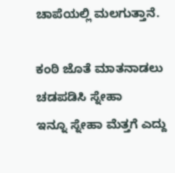ಚಾಪೆಯಲ್ಲಿ ಮಲಗುತ್ತಾನೆ.

ಕಂಠಿ ಜೊತೆ ಮಾತನಾಡಲು ಚಡಪಡಿಸಿ ಸ್ನೇಹಾ
ಇನ್ನೂ ಸ್ನೇಹಾ ಮೆತ್ತಗೆ ಎದ್ದು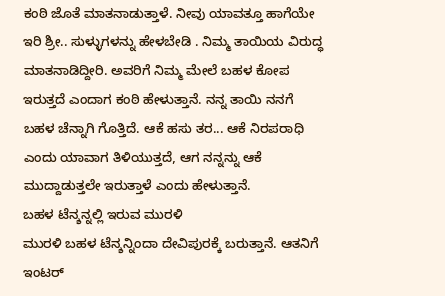ಕಂಠಿ ಜೊತೆ ಮಾತನಾಡುತ್ತಾಳೆ. ನೀವು ಯಾವತ್ತೂ ಹಾಗೆಯೇ ಇರಿ ಶ್ರೀ.. ಸುಳ್ಳುಗಳನ್ನು ಹೇಳಬೇಡಿ . ನಿಮ್ಮ ತಾಯಿಯ ವಿರುದ್ಧ ಮಾತನಾಡಿದ್ದೀರಿ. ಅವರಿಗೆ ನಿಮ್ಮ ಮೇಲೆ ಬಹಳ ಕೋಪ ಇರುತ್ತದೆ ಎಂದಾಗ ಕಂಠಿ ಹೇಳುತ್ತಾನೆ. ನನ್ನ ತಾಯಿ ನನಗೆ ಬಹಳ ಚೆನ್ನಾಗಿ ಗೊತ್ತಿದೆ. ಆಕೆ ಹಸು ತರ... ಆಕೆ ನಿರಪರಾಧಿ ಎಂದು ಯಾವಾಗ ತಿಳಿಯುತ್ತದೆ, ಆಗ ನನ್ನನ್ನು ಆಕೆ ಮುದ್ದಾಡುತ್ತಲೇ ಇರುತ್ತಾಳೆ ಎಂದು ಹೇಳುತ್ತಾನೆ.
ಬಹಳ ಟೆನ್ಶನ್ನಲ್ಲಿ ಇರುವ ಮುರಳಿ
ಮುರಳಿ ಬಹಳ ಟೆನ್ಶನ್ನಿಂದಾ ದೇವಿಪುರಕ್ಕೆ ಬರುತ್ತಾನೆ. ಆತನಿಗೆ ಇಂಟರ್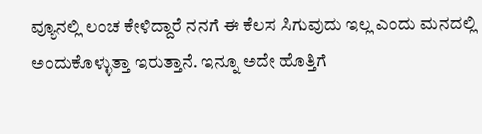ವ್ಯೂನಲ್ಲಿ ಲಂಚ ಕೇಳಿದ್ದಾರೆ ನನಗೆ ಈ ಕೆಲಸ ಸಿಗುವುದು ಇಲ್ಲ ಎಂದು ಮನದಲ್ಲಿ ಅಂದುಕೊಳ್ಳುತ್ತಾ ಇರುತ್ತಾನೆ. ಇನ್ನೂ ಅದೇ ಹೊತ್ತಿಗೆ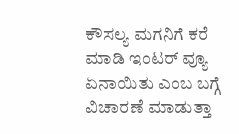ಕೌಸಲ್ಯ ಮಗನಿಗೆ ಕರೆ ಮಾಡಿ ಇಂಟರ್ ವ್ಯೂ ಏನಾಯಿತು ಎಂಬ ಬಗ್ಗೆ ವಿಚಾರಣೆ ಮಾಡುತ್ತಾ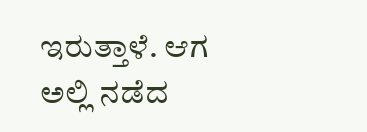ಇರುತ್ತಾಳೆ. ಆಗ ಅಲ್ಲಿ ನಡೆದ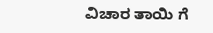ವಿಚಾರ ತಾಯಿ ಗೆ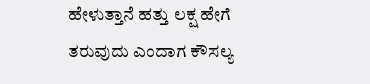ಹೇಳುತ್ತಾನೆ ಹತ್ತು ಲಕ್ಷ ಹೇಗೆ ತರುವುದು ಎಂದಾಗ ಕೌಸಲ್ಯ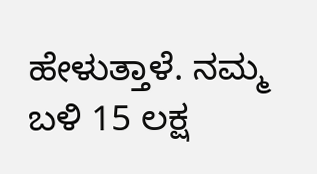ಹೇಳುತ್ತಾಳೆ. ನಮ್ಮ ಬಳಿ 15 ಲಕ್ಷ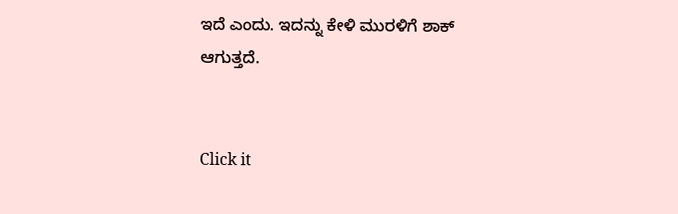ಇದೆ ಎಂದು. ಇದನ್ನು ಕೇಳಿ ಮುರಳಿಗೆ ಶಾಕ್ ಆಗುತ್ತದೆ.


Click it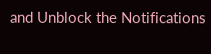and Unblock the Notifications